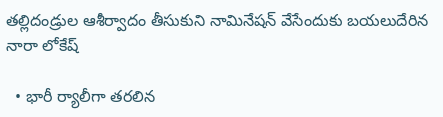తల్లిదండ్రుల ఆశీర్వాదం తీసుకుని నామినేషన్‌ వేసేందుకు బయలుదేరిన నారా లోకేష్‌

  • భారీ ర్యాలీగా తరలిన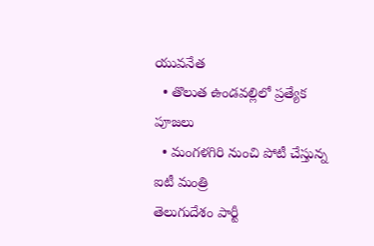యువనేత
  • తొలుత ఉండవల్లిలో ప్రత్యేక పూజలు
  • మంగళగిరి నుంచి పోటీ చేస్తున్న ఐటీ మంత్రి
తెలుగుదేశం పార్టీ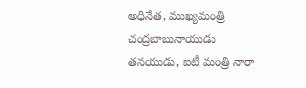అధినేత, ముఖ్యమంత్రి చంద్రబాబునాయుడు తనయుడు, ఐటీ మంత్రి నారా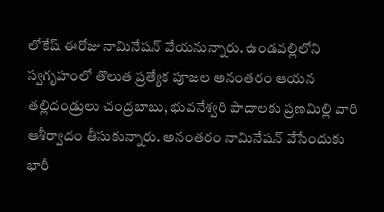లోకేష్‌ ఈరోజు నామినేషన్‌ వేయనున్నారు. ఉండవల్లిలోని స్వగృహంలో తొలుత ప్రత్యేక పూజల అనంతరం ఆయన తల్లిదండ్రులు చంద్రబాబు, భువనేశ్వరి పాదాలకు ప్రణమిల్లి వారి ఆశీర్వాదం తీసుకున్నారు. అనంతరం నామినేషన్‌ వేసేందుకు భారీ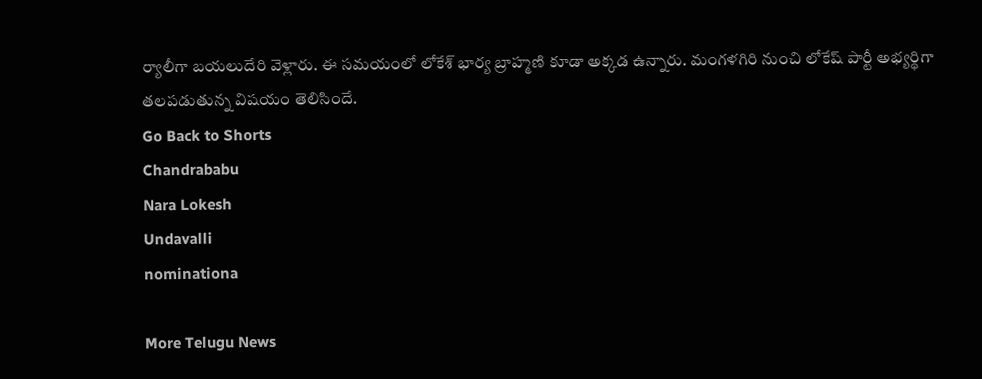ర్యాలీగా బయలుదేరి వెళ్లారు. ఈ సమయంలో లోకేశ్ భార్య బ్రాహ్మణి కూడా అక్కడ ఉన్నారు. మంగళగిరి నుంచి లోకేష్‌ పార్టీ అభ్యర్థిగా తలపడుతున్న విషయం తెలిసిందే.
Go Back to Shorts
Chandrababu
Nara Lokesh
Undavalli
nominationa

More Telugu News